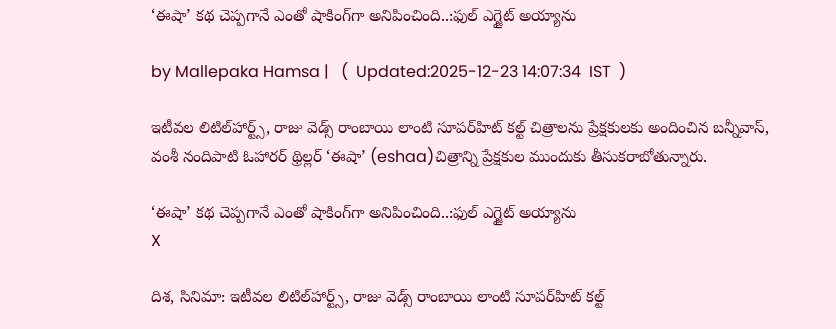‘ఈషా’ కథ చెప్పగానే ఎంతో షాకింగ్‌గా అనిపించింది..:ఫుల్ ఎగ్జైట్ అయ్యాను

by Mallepaka Hamsa |   (  Updated:2025-12-23 14:07:34  IST  )

ఇటీవల లిటిల్‌హార్ట్స్‌, రాజు వెడ్స్‌ రాంబాయి లాంటి సూపర్‌హిట్‌ కల్ట్‌ చిత్రాలను ప్రేక్షకులకు అందించిన బన్నీవాస్‌, వంశీ నందిపాటి ఓహారర్‌ థ్రిల్లర్‌ ‘ఈషా’ (eshaa)చిత్రాన్ని ప్రేక్షకుల ముందుకు తీసుకరాబోతున్నారు.

‘ఈషా’ కథ చెప్పగానే ఎంతో షాకింగ్‌గా అనిపించింది..:ఫుల్ ఎగ్జైట్ అయ్యాను
X

దిశ, సినిమా: ఇటీవల లిటిల్‌హార్ట్స్‌, రాజు వెడ్స్‌ రాంబాయి లాంటి సూపర్‌హిట్‌ కల్ట్‌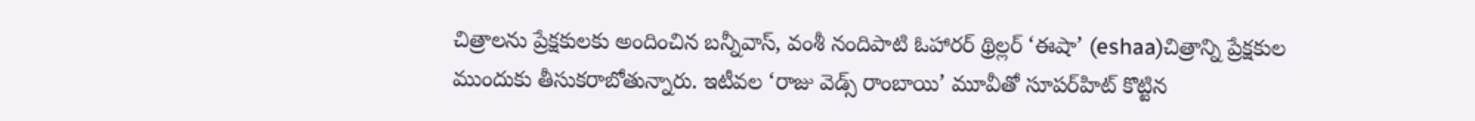చిత్రాలను ప్రేక్షకులకు అందించిన బన్నీవాస్‌, వంశీ నందిపాటి ఓహారర్‌ థ్రిల్లర్‌ ‘ఈషా’ (eshaa)చిత్రాన్ని ప్రేక్షకుల ముందుకు తీసుకరాబోతున్నారు. ఇటీవల ‘రాజు వెడ్స్‌ రాంబాయి’ మూవీతో సూపర్‌హిట్‌ కొట్టిన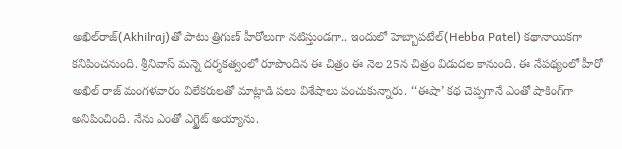అఖిల్‌రాజ్‌(Akhilraj)తో పాటు త్రిగుణ్‌ హీరోలుగా నటిస్తుండగా.. ఇందులో హెబ్బాపటేల్‌(Hebba Patel) కథానాయికగా కనిపించనుంది. శ్రీనివాస్‌ మన్నె దర్శకత్వంలో రూపొందిన ఈ చిత్రం ఈ నెల 25న చిత్రం విడుదల కానుంది. ఈ నేపథ్యంలో హీరో అఖిల్‌ రాజ్‌ మంగళవారం విలేకరులతో మాట్లాడి పలు విశేషాలు పంచుకున్నారు. ‘‘ఈషా’ కథ చెప్పగానే ఎంతో షాకింగ్‌గా అనిపించింది. నేను ఎంతో ఎగ్జైట్ అయ్యాను.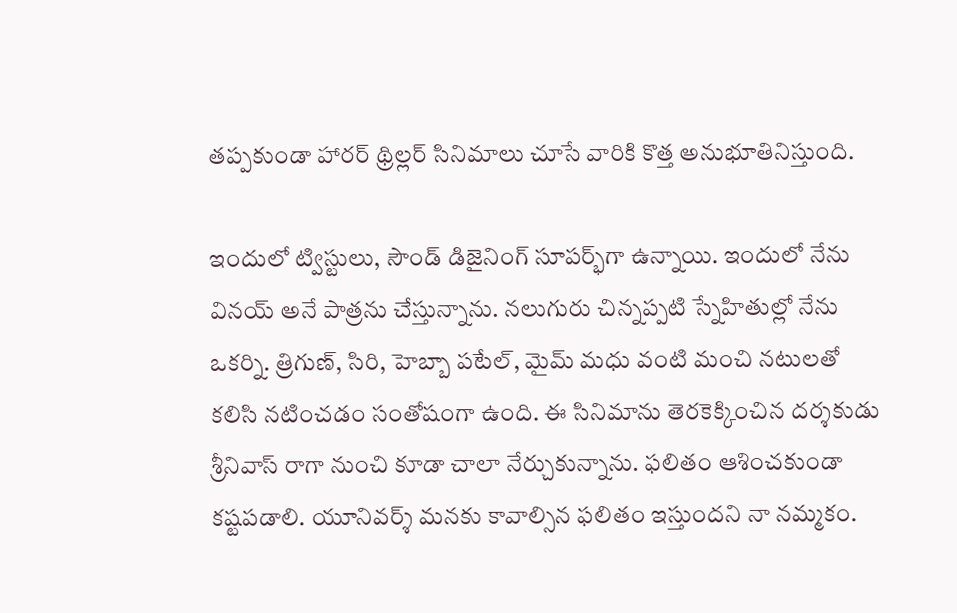తప్పకుండా హారర్‌ థ్రిల్లర్‌ సినిమాలు చూసే వారికి కొత్త అనుభూతినిస్తుంది.

ఇందులో ట్విస్టులు, సౌండ్‌ డిజైనింగ్‌ సూపర్భ్‌‌గా ఉన్నాయి. ఇందులో నేను వినయ్‌ అనే పాత్రను చేస్తున్నాను. నలుగురు చిన్నప్పటి స్నేహితుల్లో నేను ఒకర్ని. త్రిగుణ్‌, సిరి, హెబ్బా పటేల్‌, మైమ్‌ మధు వంటి మంచి నటులతో‌ కలిసి నటించడం సంతోషంగా ఉంది. ఈ సినిమాను తెరకెక్కించిన దర్శకుడు శ్రీనివాస్‌ రాగా నుంచి కూడా చాలా నేర్చుకున్నాను. ఫలితం ఆశించకుండా కష్టపడాలి. యూనివర్శ్‌ మనకు కావాల్సిన ఫలితం ఇస్తుందని నా నమ్మకం.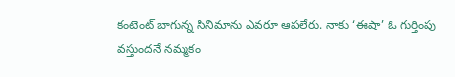కంటెంట్‌ బాగున్న సినిమాను ఎవరూ ఆపలేరు. నాకు ‘ఈషా’ ఓ గుర్తింపు వస్తుందనే నమ్మకం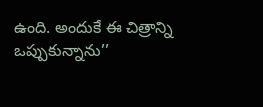ఉంది. అందుకే ఈ చిత్రాన్ని ఒప్పుకున్నాను’’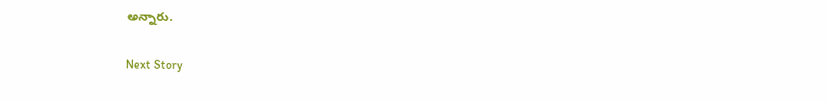అన్నారు.

Next Story